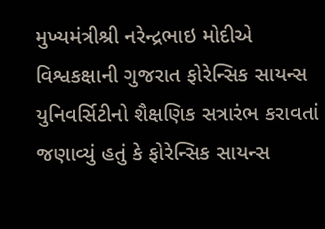મુખ્યમંત્રીશ્રી નરેન્દ્રભાઇ મોદીએ વિશ્વકક્ષાની ગુજરાત ફોરેન્સિક સાયન્સ યુનિવર્સિટીનો શૈક્ષણિક સત્રારંભ કરાવતાં જણાવ્યું હતું કે ફોરેન્સિક સાયન્સ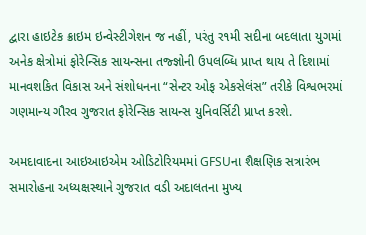દ્વારા હાઇટેક ક્રાઇમ ઇન્વેસ્ટીગેશન જ નહીં, પરંતુ ર૧મી સદીના બદલાતા યુગમાં અનેક ક્ષેત્રોમાં ફોરેન્સિક સાયન્સના તજ્જ્ઞોની ઉપલબ્ધિ પ્રાપ્ત થાય તે દિશામાં માનવશકિત વિકાસ અને સંશોધનના “સેન્ટર ઓફ એકસેલંસ” તરીકે વિશ્વભરમાં ગણમાન્ય ગૌરવ ગુજરાત ફોરેન્સિક સાયન્સ યુનિવર્સિટી પ્રાપ્ત કરશે.

અમદાવાદના આઇઆઇએમ ઓડિટોરિયમમાં GFSUના શૈક્ષણિક સત્રારંભ સમારોહના અધ્યક્ષસ્થાને ગુજરાત વડી અદાલતના મુખ્ય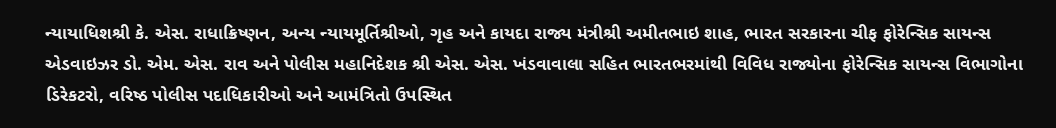ન્યાયાધિશશ્રી કે. એસ. રાધાક્રિષ્ણન, અન્ય ન્યાયમૂર્તિશ્રીઓ, ગૃહ અને કાયદા રાજ્ય મંત્રીશ્રી અમીતભાઇ શાહ, ભારત સરકારના ચીફ ફોરેન્સિક સાયન્સ એડવાઇઝર ડો. એમ. એસ. રાવ અને પોલીસ મહાનિદેશક શ્રી એસ. એસ. ખંડવાવાલા સહિત ભારતભરમાંથી વિવિધ રાજ્યોના ફોરેન્સિક સાયન્સ વિભાગોના ડિરેકટરો, વરિષ્ઠ પોલીસ પદાધિકારીઓ અને આમંત્રિતો ઉપસ્થિત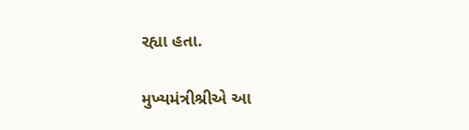રહ્યા હતા.

મુખ્યમંત્રીશ્રીએ આ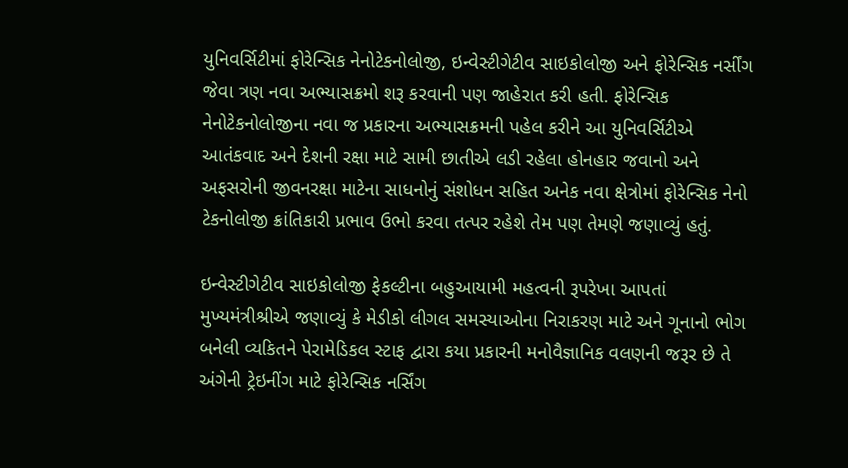યુનિવર્સિટીમાં ફોરેન્સિક નેનોટેકનોલોજી, ઇન્વેસ્ટીગેટીવ સાઇકોલોજી અને ફોરેન્સિક નર્સીંગ જેવા ત્રણ નવા અભ્યાસક્રમો શરૂ કરવાની પણ જાહેરાત કરી હતી. ફોરેન્સિક નેનોટેકનોલોજીના નવા જ પ્રકારના અભ્યાસક્રમની પહેલ કરીને આ યુનિવર્સિટીએ આતંકવાદ અને દેશની રક્ષા માટે સામી છાતીએ લડી રહેલા હોનહાર જવાનો અને અફસરોની જીવનરક્ષા માટેના સાધનોનું સંશોધન સહિત અનેક નવા ક્ષેત્રોમાં ફોરેન્સિક નેનો ટેકનોલોજી ક્રાંતિકારી પ્રભાવ ઉભો કરવા તત્પર રહેશે તેમ પણ તેમણે જણાવ્યું હતું.

ઇન્વેસ્ટીગેટીવ સાઇકોલોજી ફેકલ્ટીના બહુઆયામી મહત્વની રૂપરેખા આપતાં મુખ્યમંત્રીશ્રીએ જણાવ્યું કે મેડીકો લીગલ સમસ્યાઓના નિરાકરણ માટે અને ગૂનાનો ભોગ બનેલી વ્યકિતને પેરામેડિકલ સ્ટાફ દ્વારા કયા પ્રકારની મનોવૈજ્ઞાનિક વલણની જરૂર છે તે અંગેની ટ્રેઇનીંગ માટે ફોરેન્સિક નર્સિંગ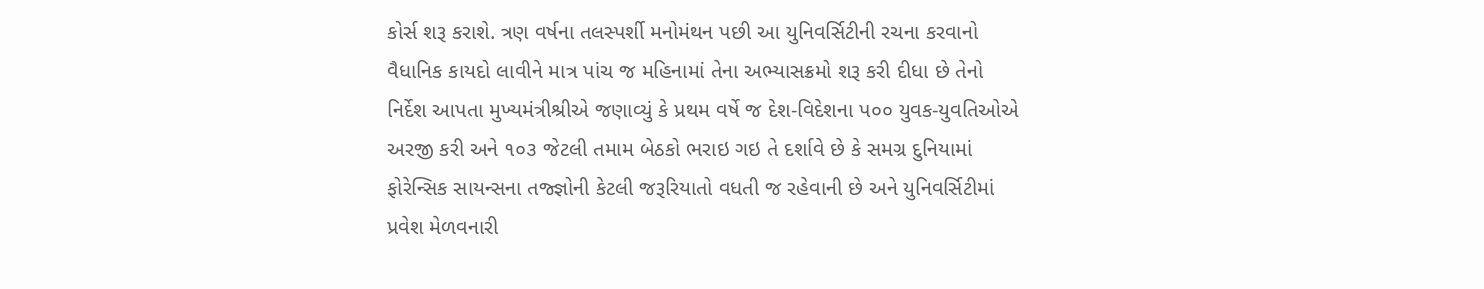કોર્સ શરૂ કરાશે. ત્રણ વર્ષના તલસ્પર્શી મનોમંથન પછી આ યુનિવર્સિટીની રચના કરવાનો વૈધાનિક કાયદો લાવીને માત્ર પાંચ જ મહિનામાં તેના અભ્યાસક્રમો શરૂ કરી દીધા છે તેનો નિર્દેશ આપતા મુખ્યમંત્રીશ્રીએ જણાવ્યું કે પ્રથમ વર્ષે જ દેશ-વિદેશના પ૦૦ યુવક-યુવતિઓએ અરજી કરી અને ૧૦૩ જેટલી તમામ બેઠકો ભરાઇ ગઇ તે દર્શાવે છે કે સમગ્ર દુનિયામાં ફોરેન્સિક સાયન્સના તજ્જ્ઞોની કેટલી જરૂરિયાતો વધતી જ રહેવાની છે અને યુનિવર્સિટીમાં પ્રવેશ મેળવનારી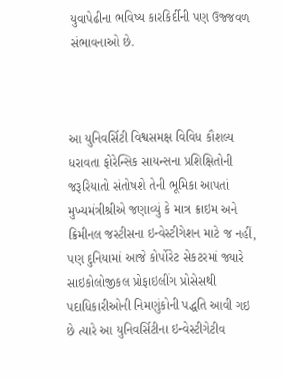યુવાપેઢીના ભવિષ્ય કારકિર્દીની પણ ઉજ્જવળ સંભાવનાઓ છે.



આ યુનિવર્સિટી વિશ્વસમક્ષ વિવિધ કૌશલ્ય ધરાવતા ફોરેન્સિક સાયન્સના પ્રશિક્ષિતોની જરૂરિયાતો સંતોષશે તેની ભૂમિકા આપતાં મુખ્યમંત્રીશ્રીએ જણાવ્યું કે માત્ર ક્રાઇમ અને ક્રિમીનલ જસ્ટીસના ઇન્વેસ્ટીગેશન માટે જ નહીં, પણ દુનિયામાં આજે કોર્પોરેટ સેકટરમાં જ્યારે સાઇકોલોજીકલ પ્રોફાઇલીંગ પ્રોસેસથી પદાધિકારીઓની નિમણુંકોની પદ્ધતિ આવી ગઇ છે ત્યારે આ યુનિવર્સિટીના ઇન્વેસ્ટીગેટીવ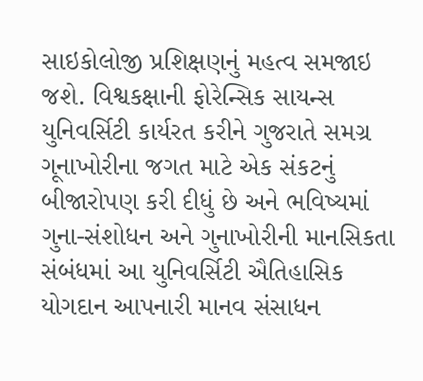સાઇકોલોજી પ્રશિક્ષણનું મહત્વ સમજાઇ જશે. વિશ્વકક્ષાની ફોરેન્સિક સાયન્સ યુનિવર્સિટી કાર્યરત કરીને ગુજરાતે સમગ્ર ગૂનાખોરીના જગત માટે એક સંકટનું બીજારોપણ કરી દીધું છે અને ભવિષ્યમાં ગુના-સંશોધન અને ગુનાખોરીની માનસિકતા સંબંધમાં આ યુનિવર્સિટી ઐતિહાસિક યોગદાન આપનારી માનવ સંસાધન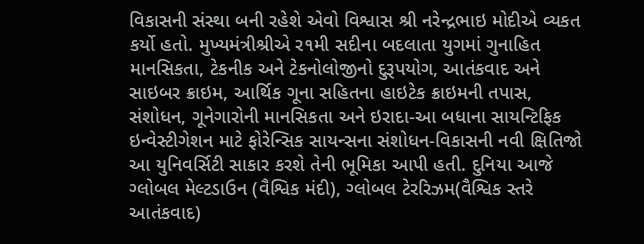વિકાસની સંસ્થા બની રહેશે એવો વિશ્વાસ શ્રી નરેન્દ્રભાઇ મોદીએ વ્યકત કર્યો હતો. મુખ્યમંત્રીશ્રીએ ર૧મી સદીના બદલાતા યુગમાં ગુનાહિત માનસિકતા, ટેકનીક અને ટેકનોલોજીનો દુરૂપયોગ, આતંકવાદ અને સાઇબર ક્રાઇમ, આર્થિક ગૂના સહિતના હાઇટેક ક્રાઇમની તપાસ, સંશોધન, ગૂનેગારોની માનસિકતા અને ઇરાદા-આ બધાના સાયન્ટિફિક ઇન્વેસ્ટીગેશન માટે ફોરેન્સિક સાયન્સના સંશોધન-વિકાસની નવી ક્ષિતિજો આ યુનિવર્સિટી સાકાર કરશે તેની ભૂમિકા આપી હતી. દુનિયા આજે ગ્લોબલ મેલ્ટડાઉન (વૈશ્વિક મંદી), ગ્લોબલ ટેરરિઝમ(વૈશ્વિક સ્તરે આતંકવાદ)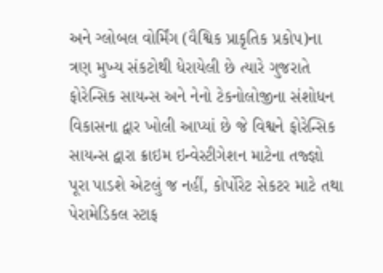અને ગ્લોબલ વોર્મિંગ (વૈશ્વિક પ્રાકૃતિક પ્રકોપ)ના ત્રણ મુખ્ય સંકટોથી ધેરાયેલી છે ત્યારે ગુજરાતે ફોરેન્સિક સાયન્સ અને નેનો ટેકનોલોજીના સંશોધન વિકાસના દ્વાર ખોલી આપ્યાં છે જે વિશ્વને ફોરેન્સિક સાયન્સ દ્વારા ક્રાઇમ ઇન્વેસ્ટીગેશન માટેના તજ્જ્ઞો પૂરા પાડશે એટલું જ નહીં, કોર્પોરેટ સેકટર માટે તથા પેરામેડિકલ સ્ટાફ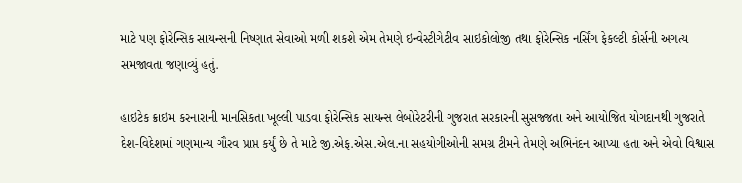માટે પણ ફોરેન્સિક સાયન્સની નિષ્ણાત સેવાઓ મળી શકશે એમ તેમણે ઇન્વેસ્ટીગેટીવ સાઇકોલોજી તથા ફોરેન્સિક નર્સિંગ ફેકલ્ટી કોર્સની અગત્ય સમજાવતા જણાવ્યું હતું.

હાઇટેક ક્રાઇમ કરનારાની માનસિકતા ખૂલ્લી પાડવા ફોરેન્સિક સાયન્સ લેબોરેટરીની ગુજરાત સરકારની સુસજ્જતા અને આયોજિત યોગદાનથી ગુજરાતે દેશ-વિદેશમાં ગણમાન્ય ગૌરવ પ્રાપ્ત કર્યું છે તે માટે જી.એફ.એસ.એલ.ના સહયોગીઓની સમગ્ર ટીમને તેમણે અભિનંદન આપ્યા હતા અને એવો વિશ્વાસ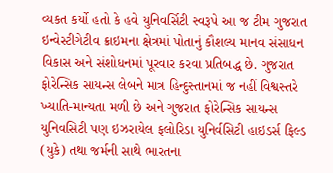વ્યકત કર્યો હતો કે હવે યુનિવર્સિટી સ્વરૂપે આ જ ટીમ ગુજરાત ઇન્વેસ્ટીગેટીવ ક્રાઇમના ક્ષેત્રમાં પોતાનું કૌશલ્ય માનવ સંસાધન વિકાસ અને સંશોધનમાં પૂરવાર કરવા પ્રતિબદ્ધ છે. ગુજરાત ફોરેન્સિક સાયન્સ લેબને માત્ર હિન્દુસ્તાનમાં જ નહીં વિશ્વસ્તરે ખ્યાતિ-માન્યતા મળી છે અને ગુજરાત ફોરેન્સિક સાયન્સ યુનિવસિટી પણ ઇઝરાયેલ ફલોરિડા યુનિર્વસિટી હાઇડર્સ ફિલ્ડ (યુકે) તથા જર્મની સાથે ભારતના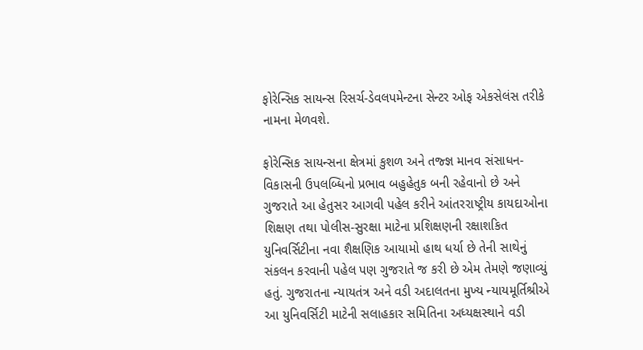ફોરેન્સિક સાયન્સ રિસર્ચ-ડેવલપમેન્ટના સેન્ટર ઓફ એકસેલંસ તરીકે નામના મેળવશે.

ફોરેન્સિક સાયન્સના ક્ષેત્રમાં કુશળ અને તજ્જ્ઞ માનવ સંસાધન-વિકાસની ઉપલબ્ધિનો પ્રભાવ બહુહેતુક બની રહેવાનો છે અને ગુજરાતે આ હેતુસર આગવી પહેલ કરીને આંતરરાષ્ટ્રીય કાયદાઓના શિક્ષણ તથા પોલીસ-સુરક્ષા માટેના પ્રશિક્ષણની રક્ષાશકિત યુનિવર્સિટીના નવા શૈક્ષણિક આયામો હાથ ધર્યા છે તેની સાથેનું સંકલન કરવાની પહેલ પણ ગુજરાતે જ કરી છે એમ તેમણે જણાવ્યું હતું. ગુજરાતના ન્યાયતંત્ર અને વડી અદાલતના મુખ્ય ન્યાયમૂર્તિશ્રીએ આ યુનિવર્સિટી માટેની સલાહકાર સમિતિના અધ્યક્ષસ્થાને વડી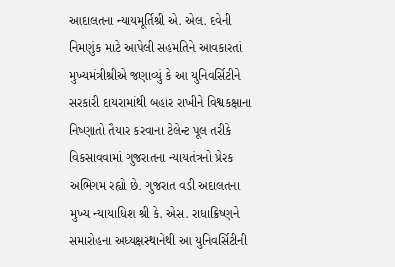આદાલતના ન્યાયમૂર્તિશ્રી એ. એલ. દવેની નિમણુંક માટે આપેલી સહમતિને આવકારતાં મુખ્યમંત્રીશ્રીએ જણાવ્યું કે આ યુનિવર્સિટીને સરકારી દાયરામાંથી બહાર રાખીને વિશ્વકક્ષાના નિષ્ણાતો તૈયાર કરવાના ટેલેન્ટ પૂલ તરીકે વિકસાવવામાં ગુજરાતના ન્યાયતંત્રનો પ્રેરક અભિગમ રહ્યો છે. ગુજરાત વડી અદાલતના મુખ્ય ન્યાયાધિશ શ્રી કે. એસ. રાધાક્રિષ્ણને સમારોહના અધ્યક્ષસ્થાનેથી આ યુનિવર્સિટીની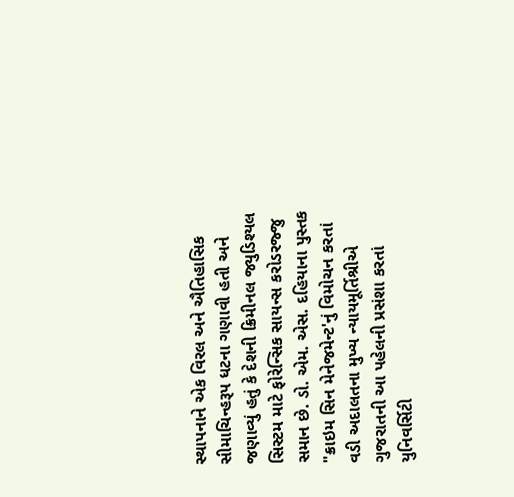સ્થાપનાને એક વિરલ અને ઐતિહાસિક સીમાચિન્હરૂપ ધટના ગણાવી હતી અને જણાવ્યું હતું કે દેશની ક્રિમીનલ જ્યુડિશ્યલ સિસ્ટમ માટે ફોરેન્સિક સાયન્સ કરોડરજ્જુ સમાન છે. ડો. એમ. એસ. દહિયાના પુસ્તક "ક્રાઇમ સિન મેનેજમેન્ટ'નું વિમોચન કરતાં વડી અદાલતના મુખ્ય ન્યાયમૂર્તિશ્રીએ ગુજરાતની આ પહેલની પ્રસંશા કરતાં યુનિવર્સિટી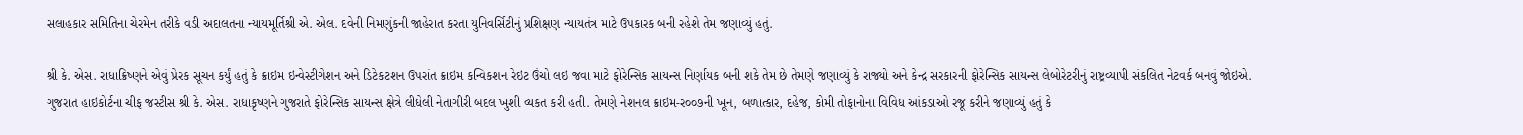સલાહકાર સમિતિના ચેરમેન તરીકે વડી અદાલતના ન્યાયમૂર્તિશ્રી એ. એલ. દવેની નિમણુંકની જાહેરાત કરતા યુનિવર્સિટીનું પ્રશિક્ષણ ન્યાયતંત્ર માટે ઉપકારક બની રહેશે તેમ જણાવ્યું હતું.

શ્રી કે. એસ. રાધાક્રિષ્ણને એવું પ્રેરક સૂચન કર્યું હતું કે ક્રાઇમ ઇન્વેસ્ટીગેશન અને ડિટેકટશન ઉપરાંત ક્રાઇમ કન્વિકશન રેઇટ ઉંચો લઇ જવા માટે ફોરેન્સિક સાયન્સ નિર્ણાયક બની શકે તેમ છે તેમણે જણાવ્યું કે રાજ્યો અને કેન્દ્ર સરકારની ફોરેન્સિક સાયન્સ લેબોરેટરીનું રાષ્ટ્રવ્યાપી સંકલિત નેટવર્ક બનવું જોઇએ. ગુજરાત હાઇકોર્ટના ચીફ જસ્ટીસ શ્રી કે. એસ. રાધાકૃષ્ણને ગુજરાતે ફોરેન્સિક સાયન્સ ક્ષેત્રે લીધેલી નેતાગીરી બદલ ખુશી વ્યકત કરી હતી. તેમણે નેશનલ ક્રાઇમ-ર૦૦૭ની ખૂન, બળાત્કાર, દહેજ, કોમી તોફાનોના વિવિધ આંકડાઓ રજૂ કરીને જણાવ્યું હતું કે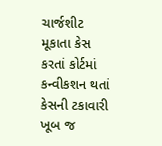ચાર્જશીટ મૂકાતા કેસ કરતાં કોર્ટમાં કન્વીકશન થતાં કેસની ટકાવારી ખૂબ જ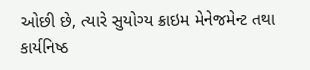ઓછી છે, ત્યારે સુયોગ્ય ક્રાઇમ મેનેજમેન્ટ તથા કાર્યનિષ્ઠ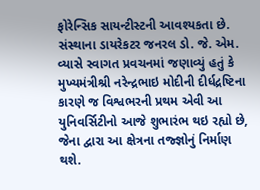ફોરેન્સિક સાયન્ટીસ્ટની આવશ્યકતા છે. સંસ્થાના ડાયરેકટર જનરલ ડો. જે. એમ. વ્યાસે સ્વાગત પ્રવચનમાં જણાવ્યું હતું કે મુખ્યમંત્રીશ્રી નરેન્દ્રભાઇ મોદીની દીર્ધદ્રષ્ટિના કારણે જ વિશ્વભરની પ્રથમ એવી આ યુનિવર્સિટીનો આજે શુભારંભ થઇ રહ્યો છે, જેના દ્વારા આ ક્ષેત્રના તજ્જ્ઞોનું નિર્માણ થશે.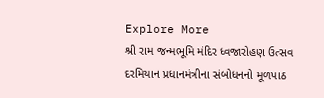Explore More
શ્રી રામ જન્મભૂમિ મંદિર ધ્વજારોહણ ઉત્સવ દરમિયાન પ્રધાનમંત્રીના સંબોધનનો મૂળપાઠ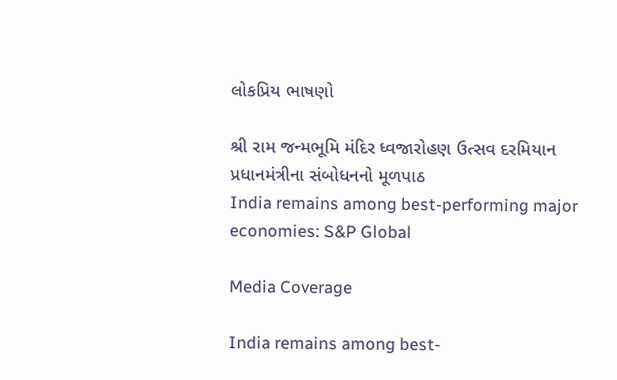લોકપ્રિય ભાષણો

શ્રી રામ જન્મભૂમિ મંદિર ધ્વજારોહણ ઉત્સવ દરમિયાન પ્રધાનમંત્રીના સંબોધનનો મૂળપાઠ
India remains among best-performing major economies: S&P Global

Media Coverage

India remains among best-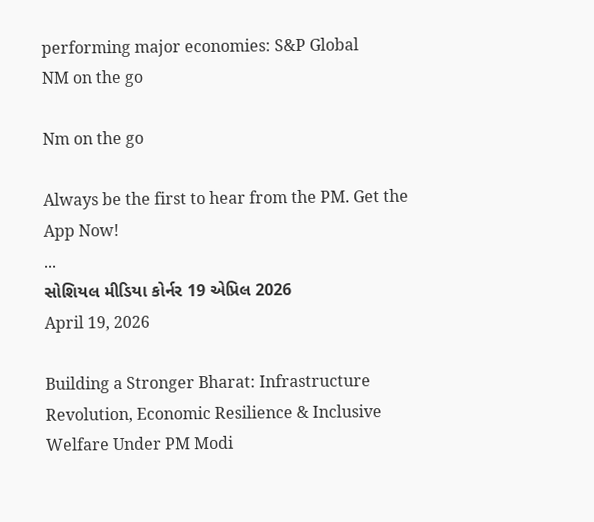performing major economies: S&P Global
NM on the go

Nm on the go

Always be the first to hear from the PM. Get the App Now!
...
સોશિયલ મીડિયા કોર્નર 19 એપ્રિલ 2026
April 19, 2026

Building a Stronger Bharat: Infrastructure Revolution, Economic Resilience & Inclusive Welfare Under PM Modi